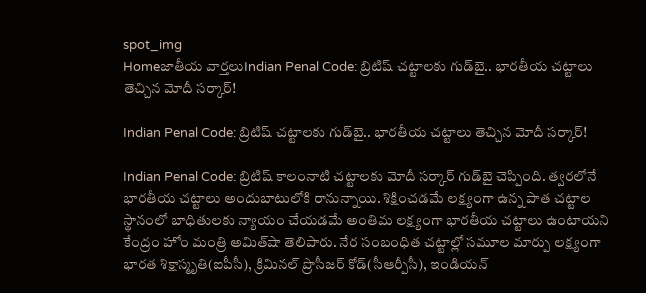spot_img
Homeజాతీయ వార్తలుIndian Penal Code: బ్రిటిష్‌ చట్టాలకు గుడ్‌బై.. భారతీయ చట్టాలు తెచ్చిన మోదీ సర్కార్‌!

Indian Penal Code: బ్రిటిష్‌ చట్టాలకు గుడ్‌బై.. భారతీయ చట్టాలు తెచ్చిన మోదీ సర్కార్‌!

Indian Penal Code: బ్రిటిష్‌ కాలంనాటి చట్టాలకు మోదీ సర్కార్‌ గుడ్‌బై చెప్పింది. త్వరలోనే భారతీయ చట్టాలు అందుబాటులోకి రానున్నాయి. శిక్షించడమే లక్ష్యంగా ఉన్న పాత చట్టాల స్థానంలో బాధితులకు న్యాయం చేయడమే అంతిమ లక్ష్యంగా భారతీయ చట్టాలు ఉంటాయని కేంద్రం హోం మంత్రి అమిత్‌షా తెలిపారు. నేర సంబంధిత చట్టాల్లో సమూల మార్పు లక్ష్యంగా భారత శిక్షాస్మృతి(ఐపీసీ), క్రిమినల్‌ ప్రొసీజర్‌ కోడ్‌(సీఆర్పీసీ), ఇండియన్‌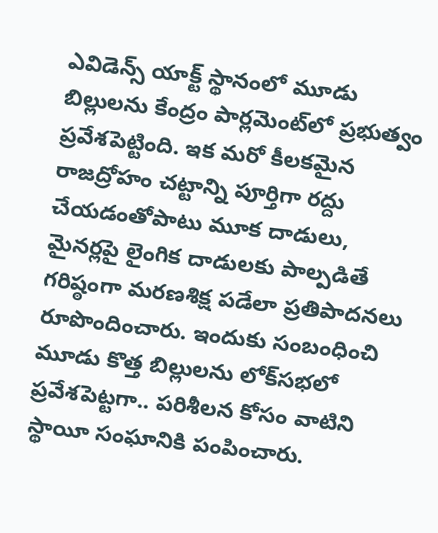ఎవిడెన్స్‌ యాక్ట్‌ స్థానంలో మూడు బిల్లులను కేంద్రం పార్లమెంట్‌లో ప్రభుత్వం ప్రవేశపెట్టింది. ఇక మరో కీలకమైన రాజద్రోహం చట్టాన్ని పూర్తిగా రద్దు చేయడంతోపాటు మూక దాడులు, మైనర్లపై లైంగిక దాడులకు పాల్పడితే గరిష్ఠంగా మరణశిక్ష పడేలా ప్రతిపాదనలు రూపొందించారు. ఇందుకు సంబంధించి మూడు కొత్త బిల్లులను లోక్‌సభలో ప్రవేశపెట్టగా.. పరిశీలన కోసం వాటిని స్థాయీ సంఘానికి పంపించారు.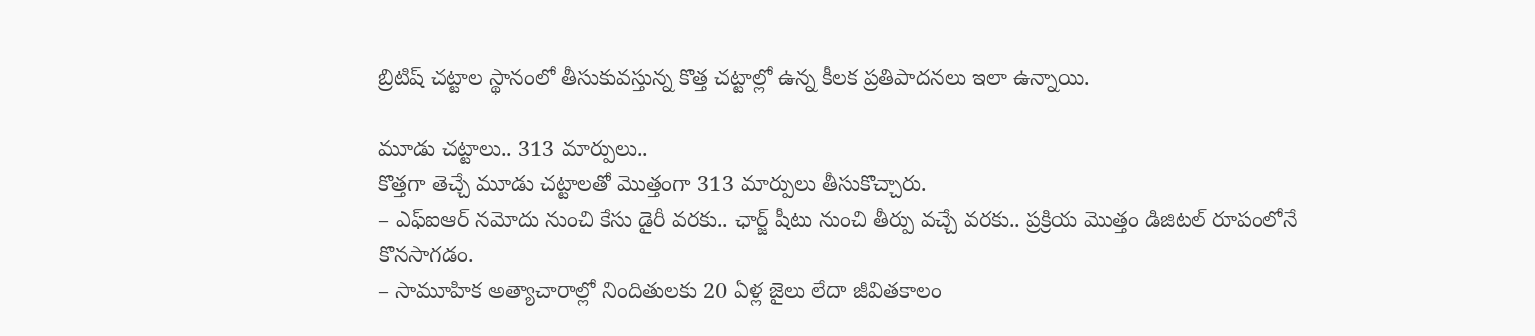బ్రిటిష్‌ చట్టాల స్థానంలో తీసుకువస్తున్న కొత్త చట్టాల్లో ఉన్న కీలక ప్రతిపాదనలు ఇలా ఉన్నాయి.

మూడు చట్టాలు.. 313 మార్పులు..
కొత్తగా తెచ్చే మూడు చట్టాలతో మొత్తంగా 313 మార్పులు తీసుకొచ్చారు.
– ఎఫ్‌ఐఆర్‌ నమోదు నుంచి కేసు డైరీ వరకు.. ఛార్జ్‌ షీటు నుంచి తీర్పు వచ్చే వరకు.. ప్రక్రియ మొత్తం డిజిటల్‌ రూపంలోనే కొనసాగడం.
– సామూహిక అత్యాచారాల్లో నిందితులకు 20 ఏళ్ల జైలు లేదా జీవితకాలం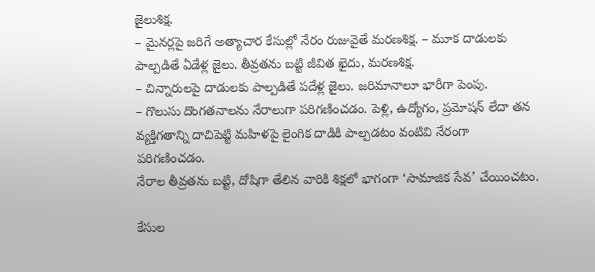జైలుశిక్ష.
– మైనర్లపై జరిగే అత్యాచార కేసుల్లో నేరం రుజువైతే మరణశిక్ష. – మూక దాడులకు పాల్పడితే ఏడేళ్ల జైలు. తీవ్రతను బట్టి జీవిత ఖైదు, మరణశిక్ష.
– చిన్నారులపై దాడులకు పాల్పడితే పదేళ్ల జైలు. జరిమానాలూ భారీగా పెంపు.
– గొలుసు దొంగతనాలను నేరాలుగా పరిగణించడం. పెళ్లి, ఉద్యోగం, ప్రమోషన్‌ లేదా తన వ్యక్తిగతాన్ని దాచిపెట్టి మహిళపై లైంగిక దాడికి పాల్పడటం వంటివి నేరంగా పరిగణించడం.
నేరాల తీవ్రతను బట్టి, దోషిగా తేలిన వారికి శిక్షలో భాగంగా ‘సామాజిక సేవ’ చేయించటం.

కేసుల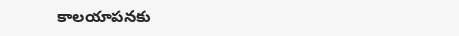కాలయాపనకు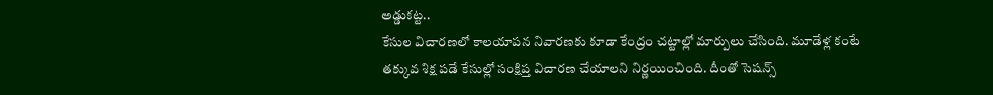అడ్డుకట్ట..
కేసుల విచారణలో కాలయాపన నివారణకు కూడా కేంద్రం చట్టాల్లో మార్పులు చేసింది. మూడేళ్ల కంటే తక్కువ శిక్ష పడే కేసుల్లో సంక్షిప్త విచారణ చేయాలని నిర్ణయించింది. దీంతో సెషన్స్‌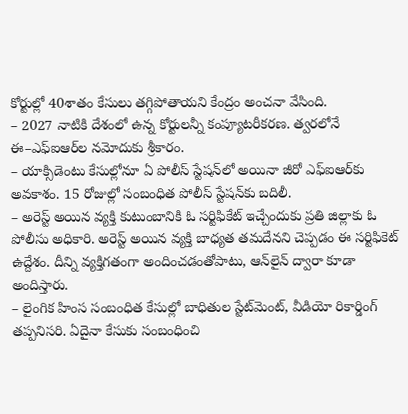కోర్టుల్లో 40శాతం కేసులు తగ్గిపోతాయని కేంద్రం అంచనా వేసింది.
– 2027 నాటికి దేశంలో ఉన్న కోర్టులన్నీ కంప్యూటరీకరణ. త్వరలోనే ఈ–ఎఫ్‌ఐఆర్‌ల నమోదుకు శ్రీకారం.
– యాక్సిడెంటు కేసుల్లోనూ ఏ పోలీస్‌ స్టేషన్‌లో అయినా జీరో ఎఫ్‌ఐఆర్‌కు అవకాశం. 15 రోజుల్లో సంబంధిత పోలీస్‌ స్టేషన్‌కు బదిలీ.
– అరెస్ట్‌ అయిన వ్యక్తి కుటుంబానికి ఓ సర్టిఫికేట్‌ ఇచ్చేందుకు ప్రతి జిల్లాకు ఓ పోలీసు అధికారి. అరెస్ట్‌ అయిన వ్యక్తి బాధ్యత తమదేనని చెప్పడం ఈ సర్టిఫికెట్‌ ఉద్దేశం. దీన్ని వ్యక్తిగతంగా అందించడంతోపాటు, ఆన్‌లైన్‌ ద్వారా కూడా అందిస్తారు.
– లైంగిక హింస సంబంధిత కేసుల్లో బాధితుల స్టేట్‌మెంట్, వీడియో రికార్డింగ్‌ తప్పనిసరి. ఏదైనా కేసుకు సంబంధించి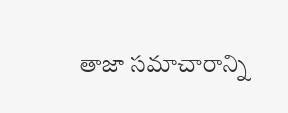తాజా సమాచారాన్ని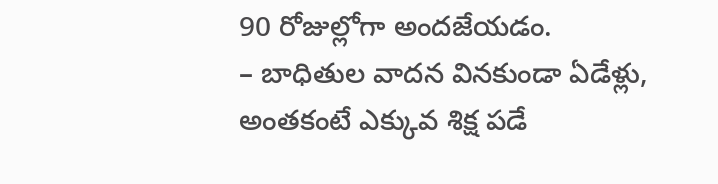90 రోజుల్లోగా అందజేయడం.
– బాధితుల వాదన వినకుండా ఏడేళ్లు, అంతకంటే ఎక్కువ శిక్ష పడే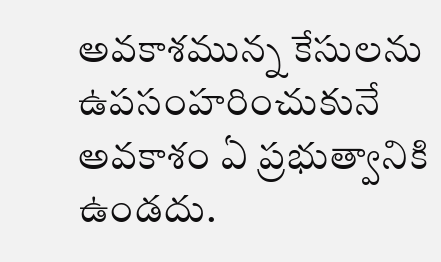అవకాశమున్న కేసులను ఉపసంహరించుకునే అవకాశం ఏ ప్రభుత్వానికి ఉండదు.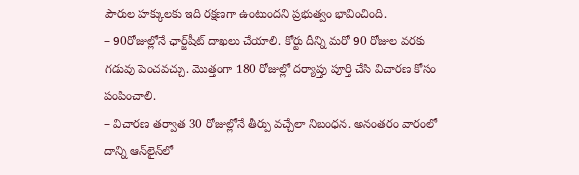పౌరుల హక్కులకు ఇది రక్షణగా ఉంటుందని ప్రభుత్వం భావించింది.
– 90రోజుల్లోనే ఛార్జ్‌షీట్‌ దాఖలు చేయాలి. కోర్టు దీన్ని మరో 90 రోజుల వరకు గడువు పెంచవచ్చు. మొత్తంగా 180 రోజుల్లో దర్యాప్తు పూర్తి చేసి విచారణ కోసం పంపించాలి.
– విచారణ తర్వాత 30 రోజుల్లోనే తీర్పు వచ్చేలా నిబంధన. అనంతరం వారంలో దాన్ని ఆన్‌లైన్‌లో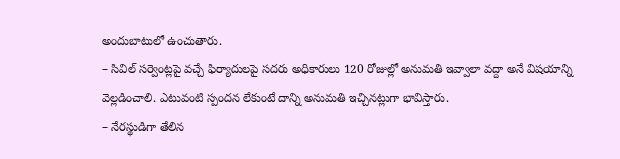అందుబాటులో ఉంచుతారు.
– సివిల్‌ సర్వెంట్లపై వచ్చే ఫిర్యాదులపై సదరు అధికారులు 120 రోజుల్లో అనుమతి ఇవ్వాలా వద్దా అనే విషయాన్ని వెల్లడించాలి. ఎటువంటి స్పందన లేకుంటే దాన్ని అనుమతి ఇచ్చినట్లుగా భావిస్తారు.
– నేరస్థుడిగా తేలిన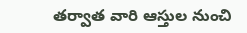తర్వాత వారి ఆస్తుల నుంచి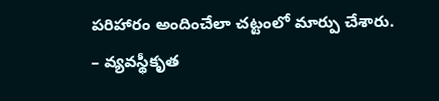పరిహారం అందించేలా చట్టంలో మార్పు చేశారు.
– వ్యవస్థీకృత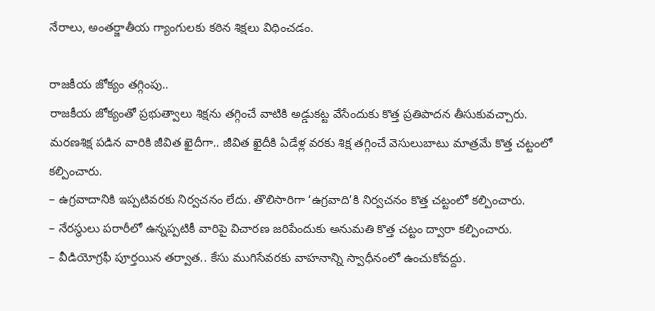నేరాలు, అంతర్జాతీయ గ్యాంగులకు కఠిన శిక్షలు విధించడం.

రాజకీయ జోక్యం తగ్గింపు..
రాజకీయ జోక్యంతో ప్రభుత్వాలు శిక్షను తగ్గించే వాటికి అడ్డుకట్ట వేసేందుకు కొత్త ప్రతిపాదన తీసుకువచ్చారు. మరణశిక్ష పడిన వారికి జీవిత ఖైదీగా.. జీవిత ఖైదీకి ఏడేళ్ల వరకు శిక్ష తగ్గించే వెసులుబాటు మాత్రమే కొత్త చట్టంలో కల్పించారు.
– ఉగ్రవాదానికి ఇప్పటివరకు నిర్వచనం లేదు. తొలిసారిగా ‘ఉగ్రవాది’కి నిర్వచనం కొత్త చట్టంలో కల్పించారు.
– నేరస్థులు పరారీలో ఉన్నప్పటికీ వారిపై విచారణ జరిపేందుకు అనుమతి కొత్త చట్టం ద్వారా కల్పించారు.
– వీడియోగ్రఫీ పూర్తయిన తర్వాత.. కేసు ముగిసేవరకు వాహనాన్ని స్వాధీనంలో ఉంచుకోవద్దు.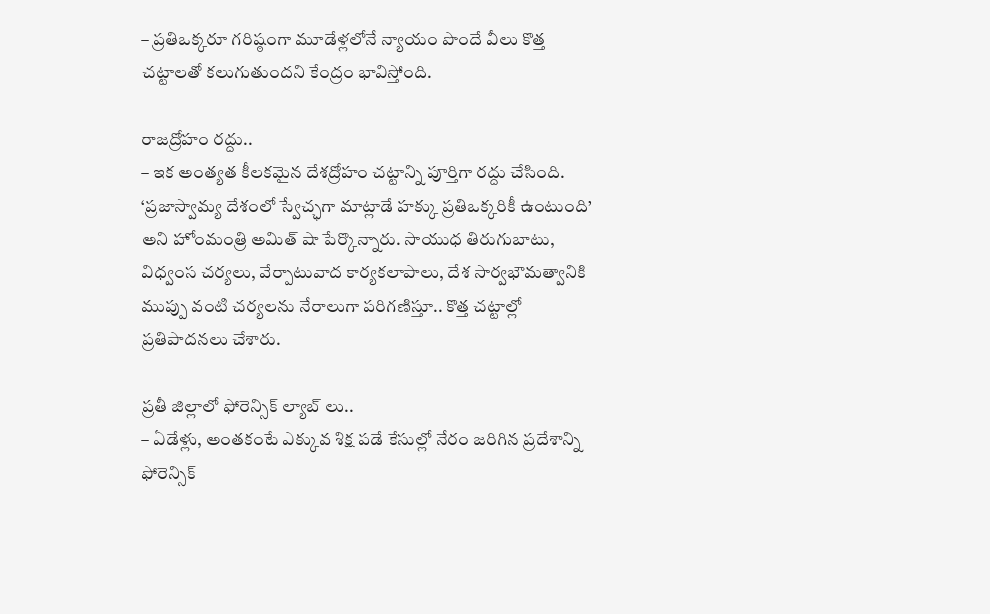– ప్రతిఒక్కరూ గరిష్ఠంగా మూడేళ్లలోనే న్యాయం పొందే వీలు కొత్త చట్టాలతో కలుగుతుందని కేంద్రం భావిస్తోంది.

రాజద్రోహం రద్దు..
– ఇక అంత్యత కీలకమైన దేశద్రోహం చట్టాన్ని పూర్తిగా రద్దు చేసింది. ‘ప్రజాస్వామ్య దేశంలో స్వేచ్ఛగా మాట్లాడే హక్కు ప్రతిఒక్కరికీ ఉంటుంది’ అని హోంమంత్రి అమిత్‌ షా పేర్కొన్నారు. సాయుధ తిరుగుబాటు, విధ్వంస చర్యలు, వేర్పాటువాద కార్యకలాపాలు, దేశ సార్వభౌమత్వానికి ముప్పు వంటి చర్యలను నేరాలుగా పరిగణిస్తూ.. కొత్త చట్టాల్లో ప్రతిపాదనలు చేశారు.

ప్రతీ జిల్లాలో ఫోరెన్సిక్‌ ల్యాబ్ లు..
– ఏడేళ్లు, అంతకంటే ఎక్కువ శిక్ష పడే కేసుల్లో నేరం జరిగిన ప్రదేశాన్ని ఫోరెన్సిక్‌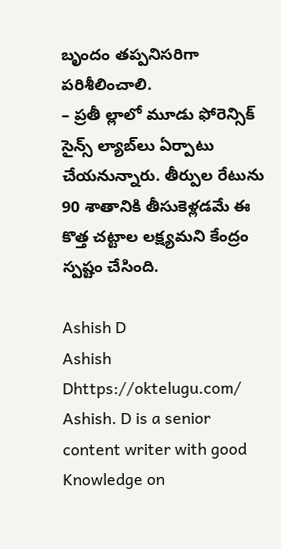బృందం తప్పనిసరిగా పరిశీలించాలి.
– ప్రతీ ల్లాలో మూడు ఫోరెన్సిక్‌ సైన్స్‌ ల్యాబ్‌లు ఏర్పాటు చేయనున్నారు. తీర్పుల రేటును 90 శాతానికి తీసుకెళ్లడమే ఈ కొత్త చట్టాల లక్ష్యమని కేంద్రం స్పష్టం చేసింది.

Ashish D
Ashish Dhttps://oktelugu.com/
Ashish. D is a senior content writer with good Knowledge on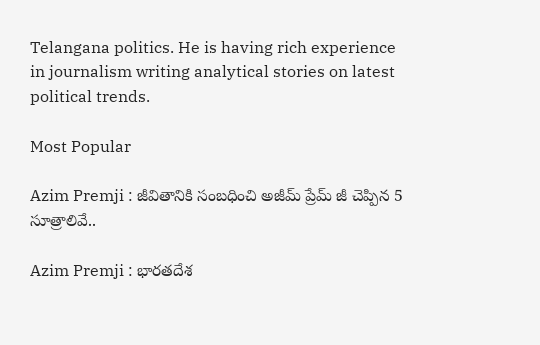Telangana politics. He is having rich experience in journalism writing analytical stories on latest political trends.

Most Popular

Azim Premji : జీవితానికి సంబధించి అజీమ్ ప్రేమ్ జీ చెప్పిన 5 సూత్రాలివే..

Azim Premji : భారతదేశ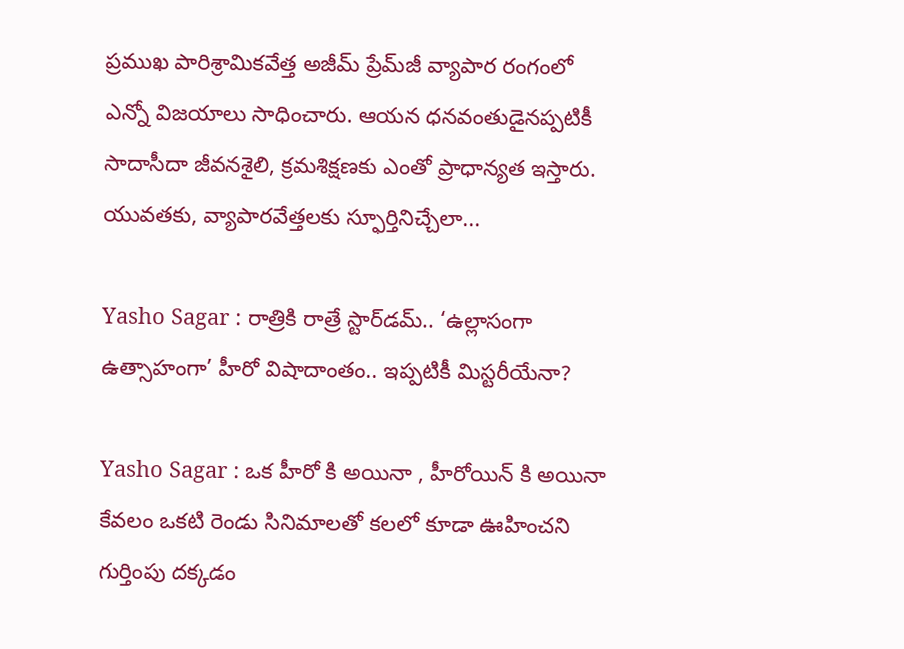ప్రముఖ పారిశ్రామికవేత్త అజీమ్ ప్రేమ్‌జీ వ్యాపార రంగంలో ఎన్నో విజయాలు సాధించారు. ఆయన ధనవంతుడైనప్పటికీ సాదాసీదా జీవనశైలి, క్రమశిక్షణకు ఎంతో ప్రాధాన్యత ఇస్తారు. యువతకు, వ్యాపారవేత్తలకు స్ఫూర్తినిచ్చేలా...

Yasho Sagar : రాత్రికి రాత్రే స్టార్‌డమ్.. ‘ఉల్లాసంగా ఉత్సాహంగా’ హీరో విషాదాంతం.. ఇప్పటికీ మిస్టరీయేనా?

Yasho Sagar : ఒక హీరో కి అయినా , హీరోయిన్ కి అయినా కేవలం ఒకటి రెండు సినిమాలతో కలలో కూడా ఊహించని గుర్తింపు దక్కడం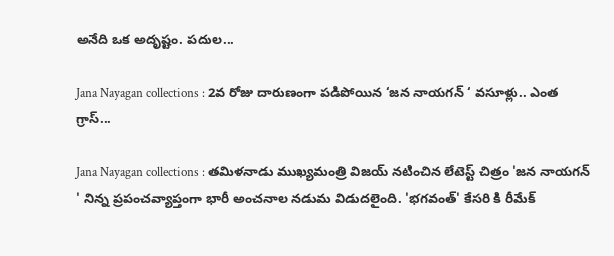అనేది ఒక అదృష్టం. పదుల...

Jana Nayagan collections : 2వ రోజు దారుణంగా పడిపోయిన ‘జన నాయగన్ ‘ వసూళ్లు.. ఎంత గ్రాస్...

Jana Nayagan collections : తమిళనాడు ముఖ్యమంత్రి విజయ్ నటించిన లేటెస్ట్ చిత్రం 'జన నాయగన్ ' నిన్న ప్రపంచవ్యాప్తంగా భారీ అంచనాల నడుమ విడుదలైంది. 'భగవంత్' కేసరి కి రీమేక్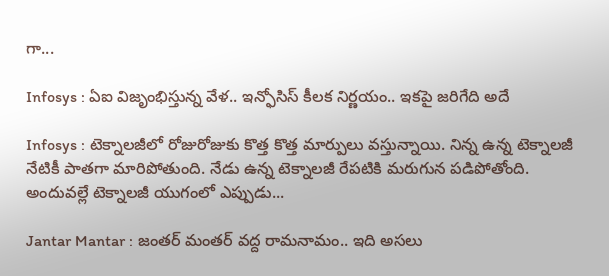గా...

Infosys : ఏఐ విజృంభిస్తున్న వేళ.. ఇన్ఫోసిస్ కీలక నిర్ణయం.. ఇకపై జరిగేది అదే

Infosys : టెక్నాలజీలో రోజురోజుకు కొత్త కొత్త మార్పులు వస్తున్నాయి. నిన్న ఉన్న టెక్నాలజీ నేటికీ పాతగా మారిపోతుంది. నేడు ఉన్న టెక్నాలజీ రేపటికి మరుగున పడిపోతోంది. అందువల్లే టెక్నాలజీ యుగంలో ఎప్పుడు...

Jantar Mantar : జంతర్ మంతర్ వద్ద రామనామం.. ఇది అసలు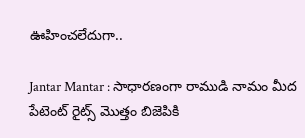ఊహించలేదుగా..

Jantar Mantar : సాధారణంగా రాముడి నామం మీద పేటెంట్ రైట్స్ మొత్తం బిజెపికి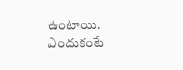ఉంటాయి. ఎందుకంటే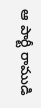ఆ పార్టీ రాముడి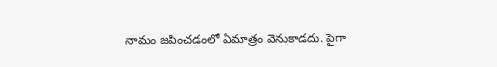నామం జపించడంలో ఏమాత్రం వెనుకాడదు. పైగా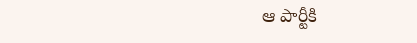ఆ పార్టీకి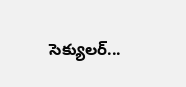సెక్యులర్...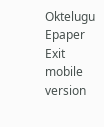Oktelugu Epaper
Exit mobile version